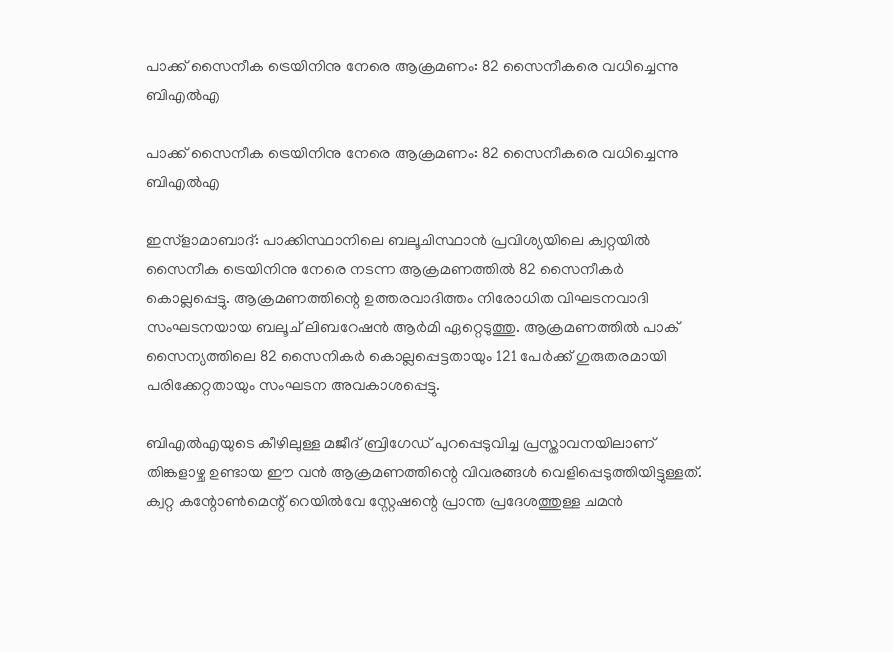പാക്ക് സൈനീക ട്രെയിനിനു നേരെ ആക്രമണം: 82 സൈനീകരെ വധിച്ചെന്നു ബിഎല്‍എ

പാക്ക് സൈനീക ട്രെയിനിനു നേരെ ആക്രമണം: 82 സൈനീകരെ വധിച്ചെന്നു ബിഎല്‍എ

ഇസ്‌ളാമാബാദ്: പാക്കിസ്ഥാനിലെ ബലൂചിസ്ഥാന്‍ പ്രവിശ്യയിലെ ക്വറ്റയില്‍ സൈനീക ട്രെയിനിനു നേരെ നടന്ന ആക്രമണത്തില്‍ 82 സൈനീകര്‍ കൊല്ലപ്പെട്ടു. ആക്രമണത്തിന്റെ ഉത്തരവാദിത്തം നിരോധിത വിഘടനവാദി സംഘടനയായ ബലൂച് ലിബറേഷന്‍ ആര്‍മി ഏറ്റെടുത്തു. ആക്രമണത്തില്‍ പാക് സൈന്യത്തിലെ 82 സൈനികര്‍ കൊല്ലപ്പെട്ടതായും 121 പേര്‍ക്ക് ഗുരുതരമായി പരിക്കേറ്റതായും സംഘടന അവകാശപ്പെട്ടു.

ബിഎല്‍എയുടെ കീഴിലുള്ള മജീദ് ബ്രിഗേഡ് പുറപ്പെടുവിച്ച പ്രസ്താവനയിലാണ് തിങ്കളാഴ്ച ഉണ്ടായ ഈ വന്‍ ആക്രമണത്തിന്റെ വിവരങ്ങള്‍ വെളിപ്പെടുത്തിയിട്ടുള്ളത്. ക്വറ്റ കന്റോണ്‍മെന്റ് റെയില്‍വേ സ്റ്റേഷന്റെ പ്രാന്ത പ്രദേശത്തുള്ള ചമന്‍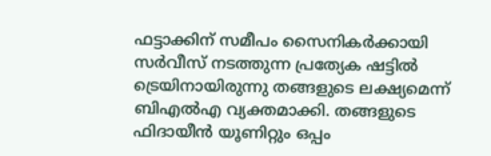ഫട്ടാക്കിന് സമീപം സൈനികര്‍ക്കായി സര്‍വീസ് നടത്തുന്ന പ്രത്യേക ഷട്ടില്‍ ട്രെയിനായിരുന്നു തങ്ങളുടെ ലക്ഷ്യമെന്ന് ബിഎല്‍എ വ്യക്തമാക്കി. തങ്ങളുടെ ഫിദായീന്‍ യൂണിറ്റും ഒപ്പം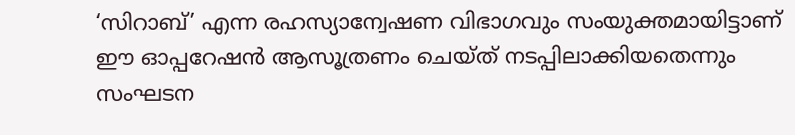‘സിറാബ്’ എന്ന രഹസ്യാന്വേഷണ വിഭാഗവും സംയുക്തമായിട്ടാണ് ഈ ഓപ്പറേഷന്‍ ആസൂത്രണം ചെയ്ത് നടപ്പിലാക്കിയതെന്നും സംഘടന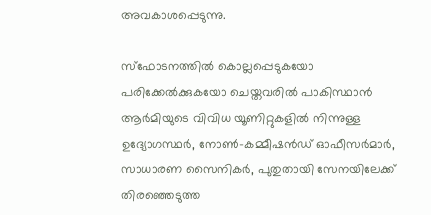അവകാശപ്പെടുന്നു.

സ്‌ഫോടനത്തില്‍ കൊല്ലപ്പെടുകയോ പരിക്കേല്‍ക്കുകയോ ചെയ്തവരില്‍ പാകിസ്ഥാന്‍ ആര്‍മിയുടെ വിവിധ യൂണിറ്റുകളില്‍ നിന്നുള്ള ഉദ്യോഗസ്ഥര്‍, നോണ്‍-കമ്മീഷന്‍ഡ് ഓഫീസര്‍മാര്‍, സാധാരണ സൈനികര്‍, പുതുതായി സേനയിലേക്ക് തിരഞ്ഞെടുത്ത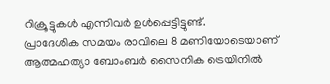റിക്രൂട്ടുകള്‍ എന്നിവര്‍ ഉള്‍പ്പെട്ടിട്ടുണ്ട്.
പ്രാദേശിക സമയം രാവിലെ 8 മണിയോടെയാണ് ആത്മഹത്യാ ബോംബര്‍ സൈനിക ട്രെയിനില്‍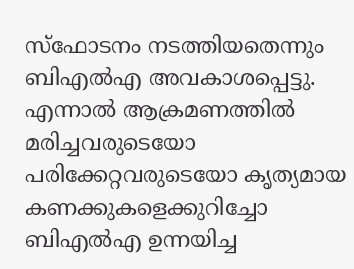സ്‌ഫോടനം നടത്തിയതെന്നും ബിഎല്‍എ അവകാശപ്പെട്ടു. എന്നാല്‍ ആക്രമണത്തില്‍ മരിച്ചവരുടെയോ പരിക്കേറ്റവരുടെയോ കൃത്യമായ കണക്കുകളെക്കുറിച്ചോ ബിഎല്‍എ ഉന്നയിച്ച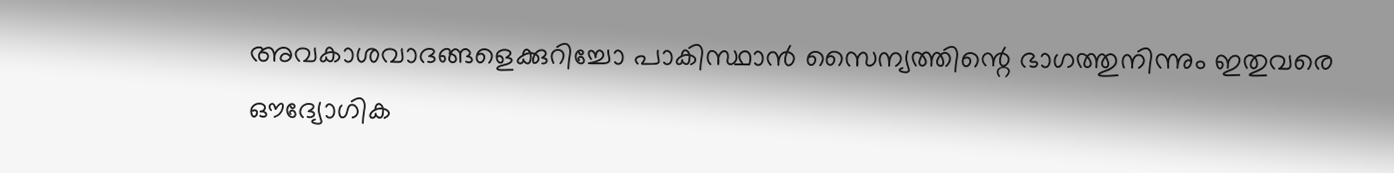അവകാശവാദങ്ങളെക്കുറിച്ചോ പാകിസ്ഥാന്‍ സൈന്യത്തിന്റെ ഭാഗത്തുനിന്നും ഇതുവരെ ഔദ്യോഗിക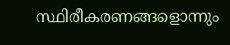സ്ഥിരീകരണങ്ങളൊന്നും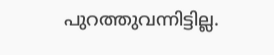പുറത്തുവന്നിട്ടില്ല.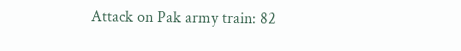Attack on Pak army train: 82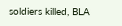soldiers killed, BLA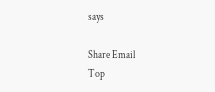says

Share Email
Top